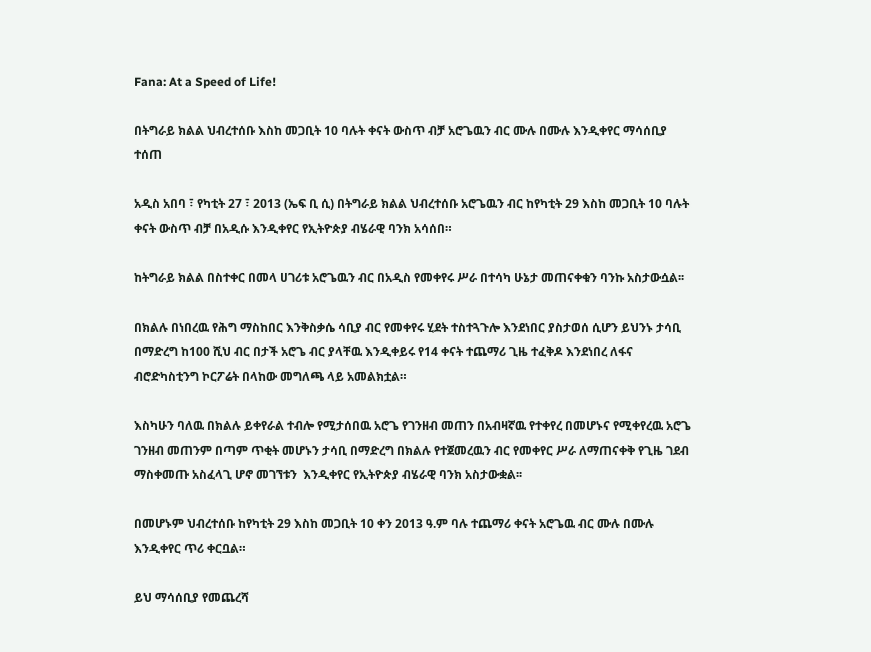Fana: At a Speed of Life!

በትግራይ ክልል ህብረተሰቡ እስከ መጋቢት 10 ባሉት ቀናት ውስጥ ብቻ አሮጌዉን ብር ሙሉ በሙሉ እንዲቀየር ማሳሰቢያ ተሰጠ

አዲስ አበባ ፣ የካቲት 27 ፣ 2013 (ኤፍ ቢ ሲ) በትግራይ ክልል ህብረተሰቡ አሮጌዉን ብር ከየካቲት 29 እስከ መጋቢት 10 ባሉት ቀናት ውስጥ ብቻ በአዲሱ እንዲቀየር የኢትዮጵያ ብሄራዊ ባንክ አሳሰበ።

ከትግራይ ክልል በስተቀር በመላ ሀገሪቱ አሮጌዉን ብር በአዲስ የመቀየሩ ሥራ በተሳካ ሁኔታ መጠናቀቁን ባንኩ አስታውሷል፡፡

በክልሉ በነበረዉ የሕግ ማስከበር እንቅስቃሴ ሳቢያ ብር የመቀየሩ ሂደት ተስተጓጉሎ እንደነበር ያስታወሰ ሲሆን ይህንኑ ታሳቢ በማድረግ ከ100 ሺህ ብር በታች አሮጌ ብር ያላቸዉ እንዲቀይሩ የ14 ቀናት ተጨማሪ ጊዜ ተፈቅዶ እንደነበረ ለፋና ብሮድካስቲንግ ኮርፖሬት በላከው መግለጫ ላይ አመልክቷል።

እስካሁን ባለዉ በክልሉ ይቀየራል ተብሎ የሚታሰበዉ አሮጌ የገንዘብ መጠን በአብዛኛዉ የተቀየረ በመሆኑና የሚቀየረዉ አሮጌ ገንዘብ መጠንም በጣም ጥቂት መሆኑን ታሳቢ በማድረግ በክልሉ የተጀመረዉን ብር የመቀየር ሥራ ለማጠናቀቅ የጊዜ ገደብ ማስቀመጡ አስፈላጊ ሆኖ መገኘቱን  እንዲቀየር የኢትዮጵያ ብሄራዊ ባንክ አስታውቋል፡፡

በመሆኑም ህብረተሰቡ ከየካቲት 29 እስከ መጋቢት 10 ቀን 2013 ዓ.ም ባሉ ተጨማሪ ቀናት አሮጌዉ ብር ሙሉ በሙሉ እንዲቀየር ጥሪ ቀርቧል።

ይህ ማሳሰቢያ የመጨረሻ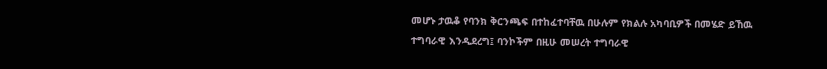መሆኑ ታዉቆ የባንክ ቅርንጫፍ በተከፈተባቸዉ በሁሉም የክልሉ አካባቢዎች በመሄድ ይኸዉ ተግባራዊ እንዲደረግ፤ ባንኮችም በዚሁ መሠረት ተግባራዊ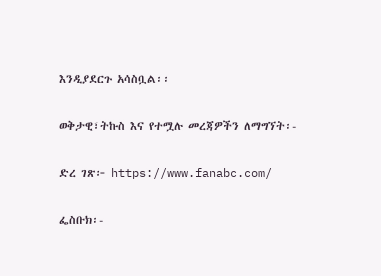እንዲያደርጉ አሳስቧል፡፡

ወቅታዊ፣ትኩስ እና የተሟሉ መረጃዎችን ለማግኘት፡-

ድረ ገጽ፦ https://www.fanabc.com/

ፌስቡክ፡-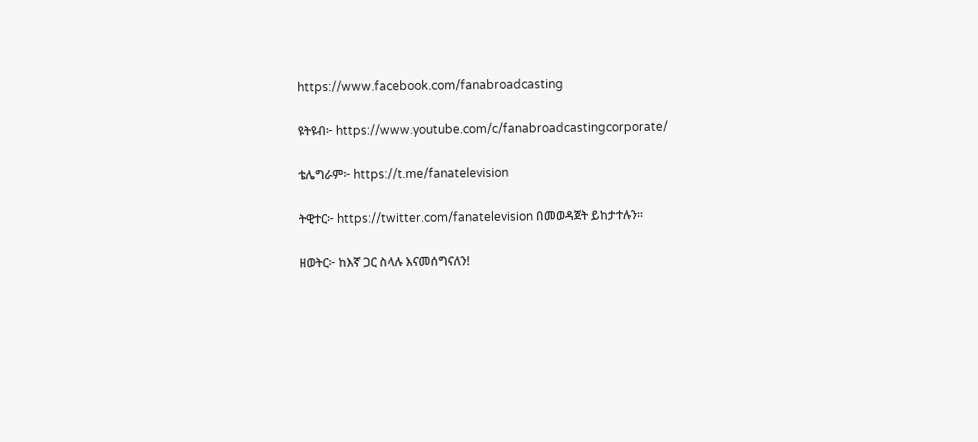https://www.facebook.com/fanabroadcasting

ዩትዩብ፦ https://www.youtube.com/c/fanabroadcastingcorporate/

ቴሌግራም፦ https://t.me/fanatelevision

ትዊተር፦ https://twitter.com/fanatelevision በመወዳጀት ይከታተሉን፡፡

ዘወትር፦ ከእኛ ጋር ስላሉ እናመሰግናለን!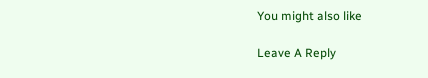You might also like

Leave A Reply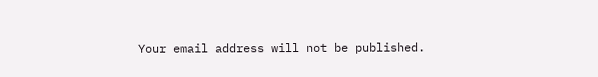Your email address will not be published.